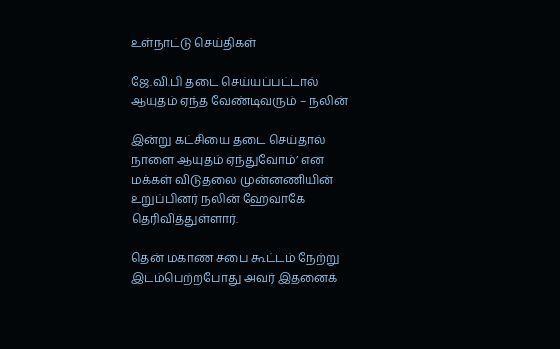உள்நாட்டு செய்திகள்

ஜே.வி.பி தடை செய்யப்பட்டால் ஆயுதம் ஏந்த வேண்டிவரும் – நலின்

இன்று கட்சியை தடை செய்தால் நாளை ஆயுதம் ஏந்துவோம்’ என மக்கள் விடுதலை முன்னணியின் உறுப்பினர் நலின் ஹேவாகே தெரிவித்துள்ளார்.

தென் மகாண சபை கூட்டம் நேற்று இடம்பெற்றபோது அவர் இதனைக்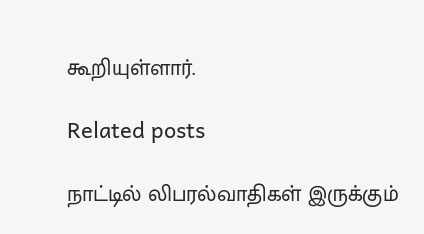கூறியுள்ளார்.

Related posts

நாட்டில் லிபரல்வாதிகள் இருக்கும்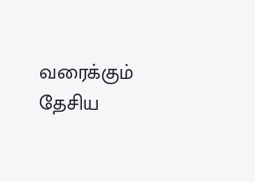வரைக்கும் தேசிய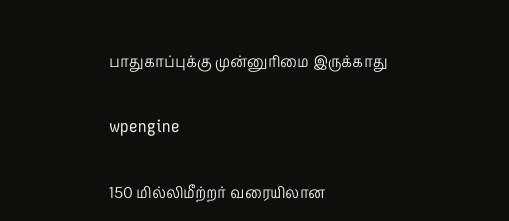பாதுகாப்புக்கு முன்னுரிமை இருக்காது

wpengine

150 மில்லிமீற்றர் வரையிலான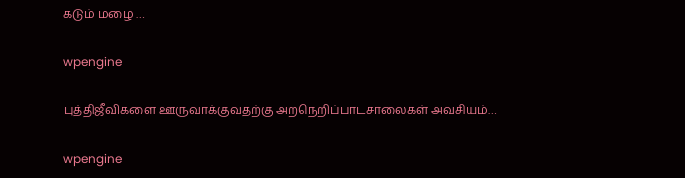கடும் மழை …

wpengine

புத்திஜீவிகளை ஊருவாக்குவதற்கு அறநெறிப்பாடசாலைகள் அவசியம்…

wpengine